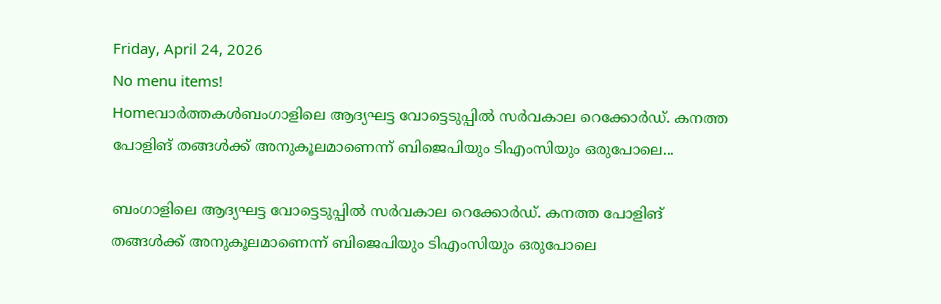Friday, April 24, 2026
No menu items!
Homeവാർത്തകൾബംഗാളിലെ ആദ്യഘട്ട വോട്ടെടുപ്പിൽ സർവകാല റെക്കോർഡ്. കനത്ത പോളിങ് തങ്ങൾക്ക് അനുകൂലമാണെന്ന് ബിജെപിയും ടിഎംസിയും ഒരുപോലെ...

ബംഗാളിലെ ആദ്യഘട്ട വോട്ടെടുപ്പിൽ സർവകാല റെക്കോർഡ്. കനത്ത പോളിങ് തങ്ങൾക്ക് അനുകൂലമാണെന്ന് ബിജെപിയും ടിഎംസിയും ഒരുപോലെ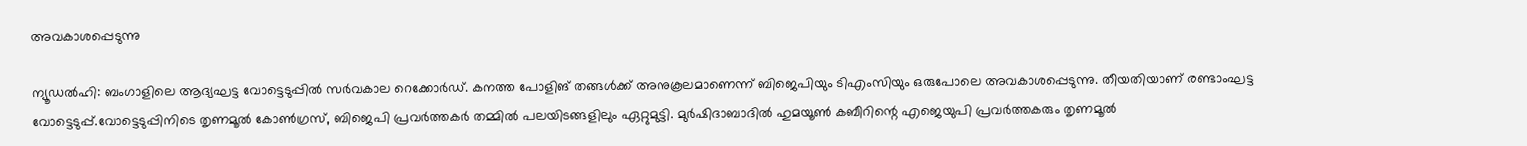അവകാശപ്പെടുന്നു

ന്യൂഡൽഹി: ബംഗാളിലെ ആദ്യഘട്ട വോട്ടെടുപ്പിൽ സർവകാല റെക്കോർഡ്. കനത്ത പോളിങ് തങ്ങൾക്ക് അനുകൂലമാണെന്ന് ബിജെപിയും ടിഎംസിയും ഒരുപോലെ അവകാശപ്പെടുന്നു. തീയതിയാണ് രണ്ടാംഘട്ട വോട്ടെടുപ്പ്.വോട്ടെടുപ്പിനിടെ തൃണമൂൽ കോൺഗ്രസ്, ബിജെപി പ്രവർത്തകർ തമ്മിൽ പലയിടങ്ങളിലും ഏറ്റുമുട്ടി. മുർഷിദാബാദിൽ ഹുമയൂൺ കബീറിന്റെ എജെയുപി പ്രവർത്തകരും തൃണമൂൽ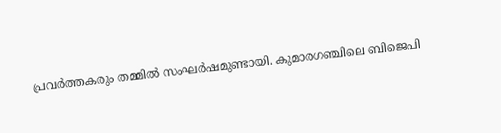പ്രവർത്തകരും തമ്മിൽ സംഘർഷമുണ്ടായി. കുമാരഗഞ്ചിലെ ബിജെപി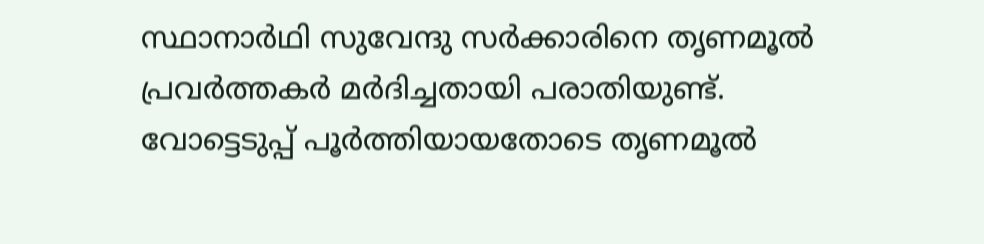സ്ഥാനാർഥി സുവേന്ദു സർക്കാരിനെ തൃണമൂൽ പ്രവർത്തകർ മർദിച്ചതായി പരാതിയുണ്ട്. വോട്ടെടുപ്പ് പൂർത്തിയായതോടെ തൃണമൂൽ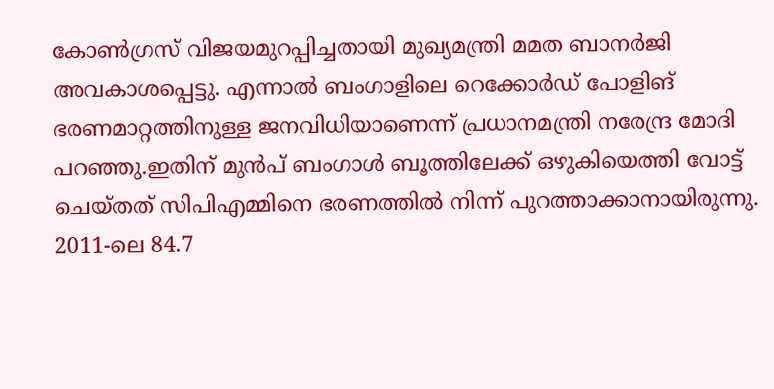കോൺഗ്രസ് വിജയമുറപ്പിച്ചതായി മുഖ്യമന്ത്രി മമത ബാനർജി അവകാശപ്പെട്ടു. എന്നാൽ ബംഗാളിലെ റെക്കോർഡ് പോളിങ് ഭരണമാറ്റത്തിനുള്ള ജനവിധിയാണെന്ന് പ്രധാനമന്ത്രി നരേന്ദ്ര മോദി പറഞ്ഞു.ഇതിന് മുൻപ് ബംഗാൾ ബൂത്തിലേക്ക് ഒഴുകിയെത്തി വോട്ട് ചെയ്തത് സിപിഎമ്മിനെ ഭരണത്തിൽ നിന്ന് പുറത്താക്കാനായിരുന്നു. 2011-ലെ 84.7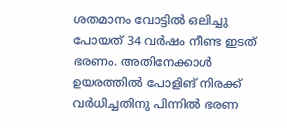ശതമാനം വോട്ടിൽ ഒലിച്ചു പോയത് 34 വർഷം നീണ്ട ഇടത് ഭരണം. അതിനേക്കാൾ ഉയരത്തിൽ പോളിങ് നിരക്ക് വർധിച്ചതിനു പിന്നിൽ ഭരണ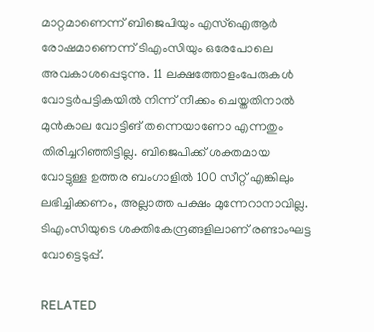മാറ്റമാണെന്ന് ബിജെപിയും എസ്ഐആർ രോഷമാണെന്ന് ടിഎംസിയും ഒരേപോലെ അവകാശപ്പെടുന്നു. 11 ലക്ഷത്തോളംപേരുകൾ വോട്ടർപട്ടികയിൽ നിന്ന് നീക്കം ചെയ്തതിനാൽ മുൻകാല വോട്ടിങ് തന്നെയാണോ എന്നതും തിരിച്ചറിഞ്ഞിട്ടില്ല. ബിജെപിക്ക് ശക്തമായ വോട്ടുള്ള ഉത്തര ബംഗാളിൽ 100 സീറ്റ് എങ്കിലും ലഭിച്ചിക്കണം, അല്ലാത്ത പക്ഷം മുന്നേറാനാവില്ല. ടിഎംസിയുടെ ശക്തികേന്ദ്രങ്ങളിലാണ് രണ്ടാംഘട്ട വോട്ടെടുപ്പ്.

RELATED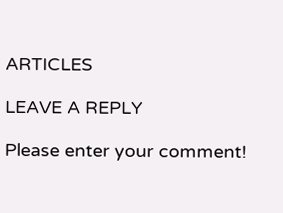ARTICLES

LEAVE A REPLY

Please enter your comment!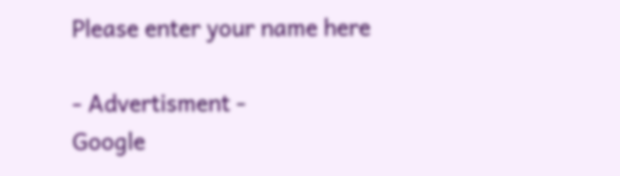Please enter your name here

- Advertisment -
Google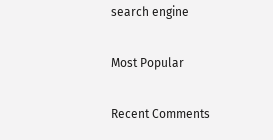search engine

Most Popular

Recent Comments